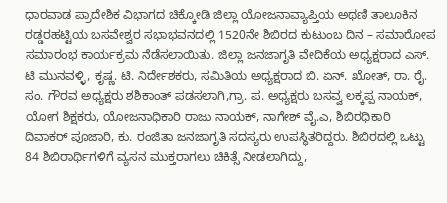ಧಾರವಾಡ ಪ್ರಾದೇಶಿಕ ವಿಭಾಗದ ಚಿಕ್ಕೋಡಿ ಜಿಲ್ಲಾ ಯೋಜನಾವ್ಯಾಪ್ತಿಯ ಅಥಣಿ ತಾಲೂಕಿನ ರಡ್ಡರಹಟ್ಟಿಯ ಬಸವೇಶ್ವರ ಸಭಾಭವನದಲ್ಲಿ 1520ನೇ ಶಿಬಿರದ ಕುಟುಂಬ ದಿನ – ಸಮಾರೋಪ ಸಮಾರಂಭ ಕಾರ್ಯಕ್ರಮ ನೆಡೆಸಲಾಯಿತು. ಜಿಲ್ಲಾ ಜನಜಾಗೃತಿ ವೇದಿಕೆಯ ಅಧ್ಯಕ್ಷರಾದ ಎಸ್. ಟಿ ಮುನವಳ್ಳಿ, ಕೃಷ್ಣ. ಟಿ. ನಿರ್ದೇಶಕರು, ಸಮಿತಿಯ ಅಧ್ಯಕ್ಷರಾದ ಬಿ. ಏನ್. ಖೋತ್, ರಾ. ರೈ. ಸಂ. ಗೌರವ ಅಧ್ಯಕ್ಷರು ಶಶಿಕಾಂತ್ ಪಡಸಲಾಗಿ,ಗ್ರಾ. ಪ. ಅಧ್ಯಕ್ಷರು ಬಸವ್ವ ಲಕ್ಕಪ್ಪ ನಾಯಕ್, ಯೋಗ ಶಿಕ್ಷಕರು, ಯೋಜನಾಧಿಕಾರಿ ರಾಜು ನಾಯಕ್, ನಾಗೇಶ್ ವೈ.ಎ, ಶಿಬಿರಧಿಕಾರಿ ದಿವಾಕರ್ ಪೂಜಾರಿ, ಕು. ರಂಜಿತಾ ಜನಜಾಗೃತಿ ಸದಸ್ಯರು ಉಪಸ್ಥಿತರಿದ್ದರು. ಶಿಬಿರದಲ್ಲಿ ಒಟ್ಟು 84 ಶಿಬಿರಾರ್ಥಿಗಳಿಗೆ ವ್ಯಸನ ಮುಕ್ತರಾಗಲು ಚಿಕಿತ್ಸೆ ನೀಡಲಾಗಿದ್ದು,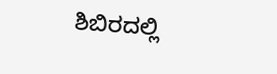ಶಿಬಿರದಲ್ಲಿ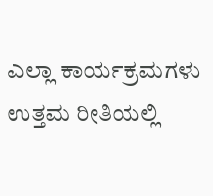ಎಲ್ಲಾ ಕಾರ್ಯಕ್ರಮಗಳು ಉತ್ತಮ ರೀತಿಯಲ್ಲಿ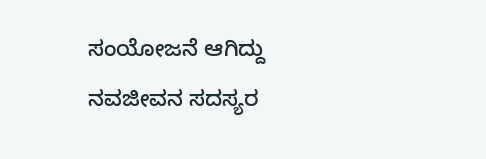ಸಂಯೋಜನೆ ಆಗಿದ್ದು ನವಜೀವನ ಸದಸ್ಯರ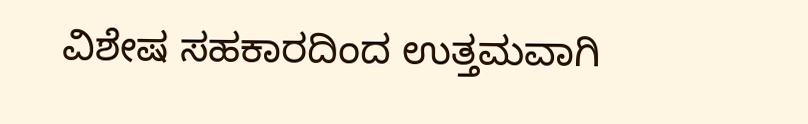ವಿಶೇಷ ಸಹಕಾರದಿಂದ ಉತ್ತಮವಾಗಿ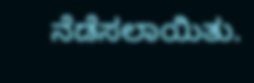ನೆಡೆಸಲಾಯಿತು.